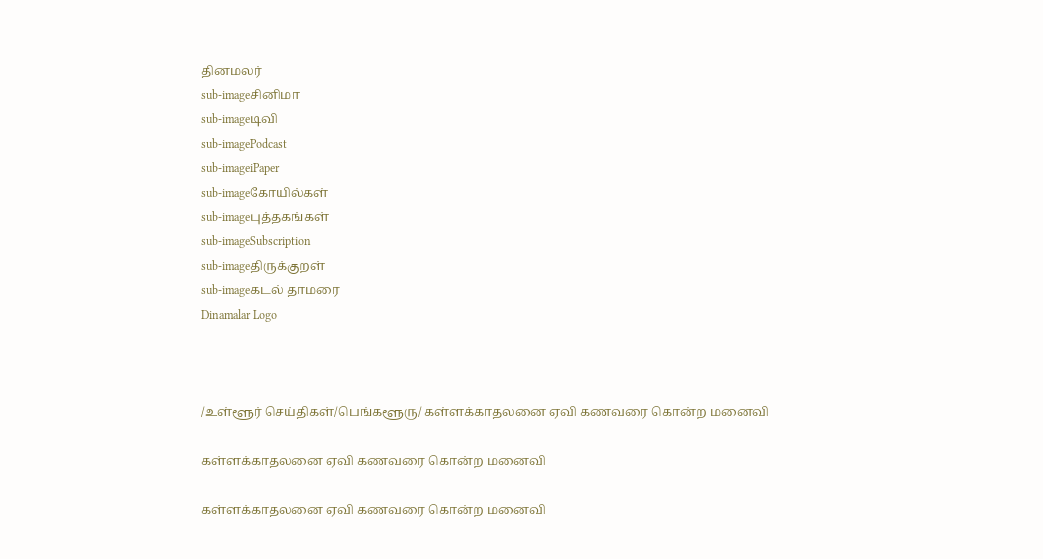தினமலர்
sub-imageசினிமா
sub-imageடிவி
sub-imagePodcast
sub-imageiPaper
sub-imageகோயில்கள்
sub-imageபுத்தகங்கள்
sub-imageSubscription
sub-imageதிருக்குறள்
sub-imageகடல் தாமரை
Dinamalar Logo



/உள்ளூர் செய்திகள்/பெங்களூரு/ கள்ளக்காதலனை ஏவி கணவரை கொன்ற மனைவி

கள்ளக்காதலனை ஏவி கணவரை கொன்ற மனைவி

கள்ளக்காதலனை ஏவி கணவரை கொன்ற மனைவி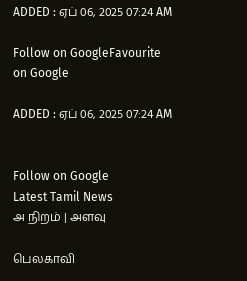ADDED : ஏப் 06, 2025 07:24 AM

Follow on GoogleFavourite on Google

ADDED : ஏப் 06, 2025 07:24 AM


Follow on Google
Latest Tamil News
அ நிறம் | அளவு

பெலகாவி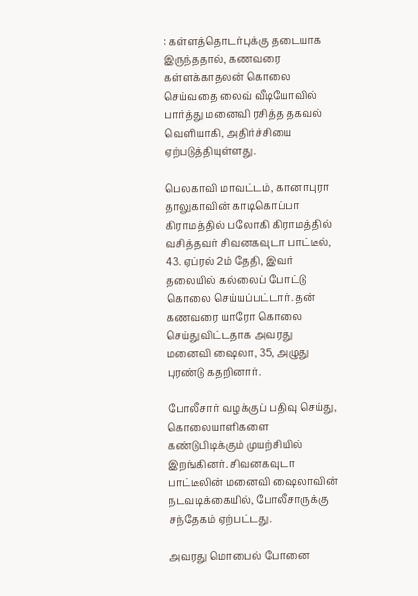: கள்ளத்தொடர்புக்கு தடையாக இருந்ததால், கணவரை கள்ளக்காதலன் கொலை செய்வதை லைவ் வீடியோவில் பார்த்து மனைவி ரசித்த தகவல் வெளியாகி, அதிர்ச்சியை ஏற்படுத்தியுள்ளது.

பெலகாவி மாவட்டம், கானாபுரா தாலுகாவின் காடிகொப்பா கிராமத்தில் பலோகி கிராமத்தில் வசித்தவர் சிவனகவுடா பாட்டீல், 43. ஏப்ரல் 2ம் தேதி, இவர் தலையில் கல்லைப் போட்டு கொலை செய்யப்பட்டார். தன் கணவரை யாரோ கொலை செய்துவிட்டதாக அவரது மனைவி ஷைலா, 35, அழுது புரண்டு கதறினார்.

போலீசார் வழக்குப் பதிவு செய்து, கொலையாளிகளை கண்டுபிடிக்கும் முயற்சியில் இறங்கினர். சிவனகவுடா பாட்டீலின் மனைவி ஷைலாவின் நடவடிக்கையில், போலீசாருக்கு சந்தேகம் ஏற்பட்டது.

அவரது மொபைல் போனை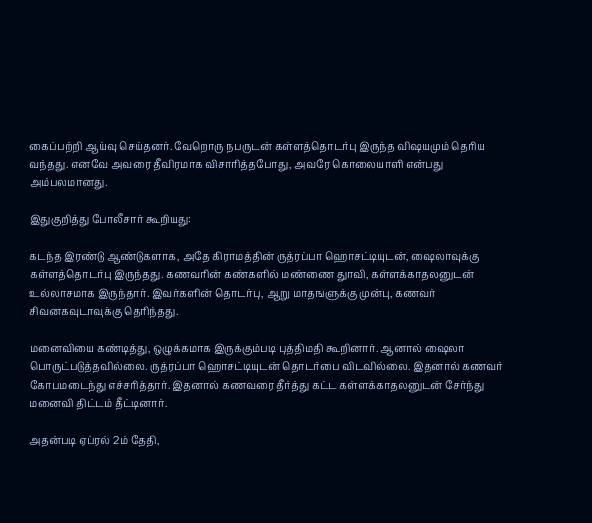கைப்பற்றி ஆய்வு செய்தனர். வேறொரு நபருடன் கள்ளத்தொடர்பு இருந்த விஷயமும் தெரிய வந்தது. எனவே அவரை தீவிரமாக விசாரித்தபோது, அவரே கொலையாளி என்பது அம்பலமானது.

இதுகுறித்து போலீசார் கூறியது:

கடந்த இரண்டு ஆண்டுகளாக, அதே கிராமத்தின் ருத்ரப்பா ஹொசட்டியுடன், ஷைலாவுக்கு கள்ளத்தொடர்பு இருந்தது. கணவரின் கண்களில் மண்ணை துாவி, கள்ளக்காதலனுடன் உல்லாசமாக இருந்தார். இவர்களின் தொடர்பு, ஆறு மாதஙளுக்கு முன்பு, கணவர் சிவனகவுடாவுக்கு தெரிந்தது.

மனைவியை கண்டித்து, ஒழுக்கமாக இருக்கும்படி புத்திமதி கூறினார். ஆனால் ஷைலா பொருட்படுத்தவில்லை. ருத்ரப்பா ஹொசட்டியுடன் தொடர்பை விடவில்லை. இதனால் கணவர் கோபமடைந்து எச்சரித்தார். இதனால் கணவரை தீர்த்து கட்ட கள்ளக்காதலனுடன் சேர்ந்து மனைவி திட்டம் தீட்டினார்.

அதன்படி ஏப்ரல் 2ம் தேதி,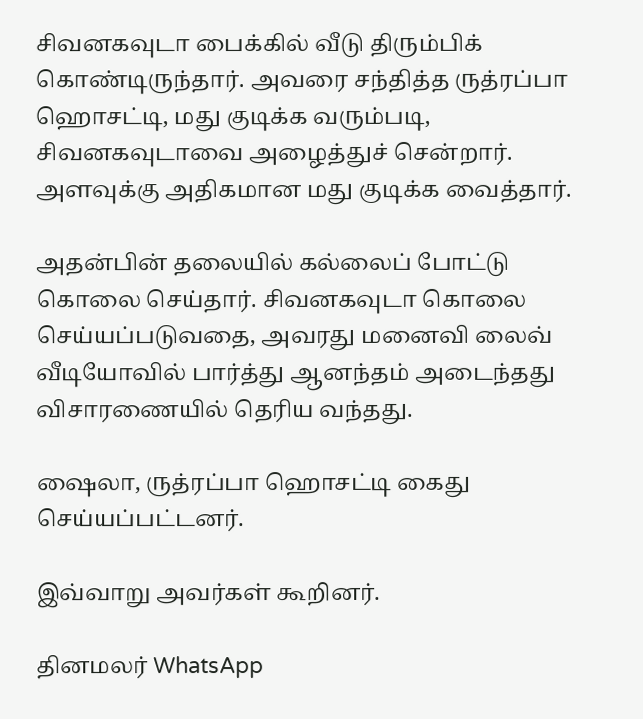சிவனகவுடா பைக்கில் வீடு திரும்பிக் கொண்டிருந்தார். அவரை சந்தித்த ருத்ரப்பா ஹொசட்டி, மது குடிக்க வரும்படி, சிவனகவுடாவை அழைத்துச் சென்றார். அளவுக்கு அதிகமான மது குடிக்க வைத்தார்.

அதன்பின் தலையில் கல்லைப் போட்டு கொலை செய்தார். சிவனகவுடா கொலை செய்யப்படுவதை, அவரது மனைவி லைவ் வீடியோவில் பார்த்து ஆனந்தம் அடைந்தது விசாரணையில் தெரிய வந்தது.

ஷைலா, ருத்ரப்பா ஹொசட்டி கைது செய்யப்பட்டனர்.

இவ்வாறு அவர்கள் கூறினர்.

தினமலர் WhatsApp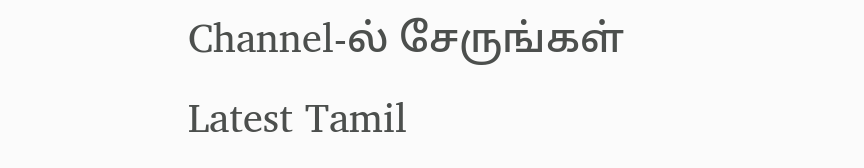Channel-ல் சேருங்கள்
Latest Tamil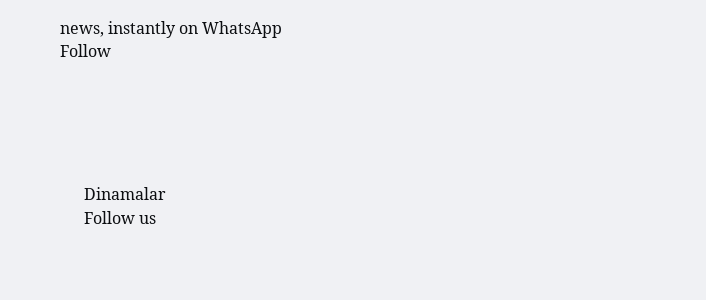news, instantly on WhatsApp
Follow





      Dinamalar
      Follow us